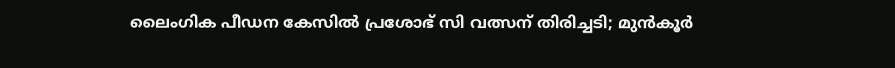ലൈംഗിക പീഡന കേസിൽ പ്രശോഭ് സി വത്സന് തിരിച്ചടി; മുൻകൂർ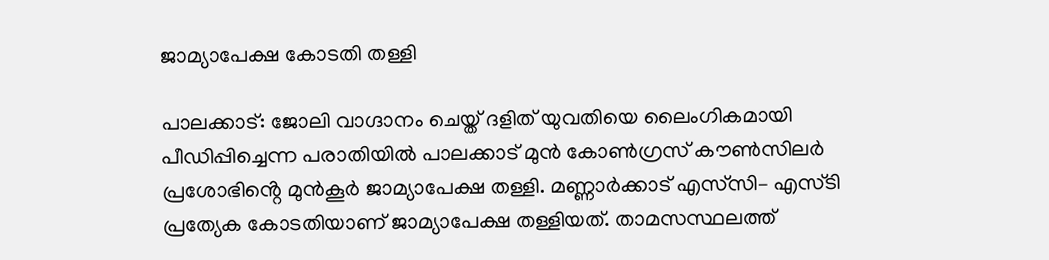ജാമ്യാപേക്ഷ കോടതി തള്ളി

പാലക്കാട്: ജോലി വാഗ്ദാനം ചെയ്ത് ദളിത് യുവതിയെ ലൈംഗികമായി പീഡിപ്പിച്ചെന്ന പരാതിയിൽ പാലക്കാട് മുൻ കോൺഗ്രസ് കൗൺസിലർ പ്രശോഭിൻ്റെ മുൻകൂർ ജാമ്യാപേക്ഷ തള്ളി. മണ്ണാർക്കാട് എസ്‌സി– എസ്‌ടി പ്രത്യേക കോടതിയാണ് ജാമ്യാപേക്ഷ തള്ളിയത്. താമസസ്ഥലത്ത്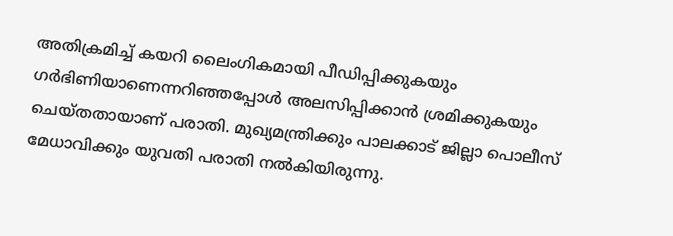അതിക്രമിച്ച് കയറി ലൈംഗികമായി പീഡിപ്പിക്കുകയും ഗർഭിണിയാണെന്നറിഞ്ഞപ്പോൾ അലസിപ്പിക്കാൻ ശ്രമിക്കുകയും ചെയ്തതായാണ് പരാതി. മുഖ്യമന്ത്രിക്കും പാലക്കാട് ജില്ലാ പൊലീസ് മേധാവിക്കും യുവതി പരാതി നൽകിയിരുന്നു.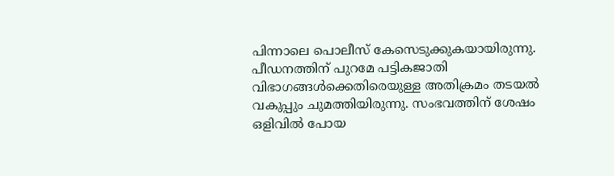പിന്നാലെ പൊലീസ് കേസെടുക്കുകയായിരുന്നു. പീഡനത്തിന് പുറമേ പട്ടികജാതി വിഭാഗങ്ങൾക്കെതിരെയുള്ള അതിക്രമം തടയൽ വകുപ്പും ചുമത്തിയിരുന്നു. സംഭവത്തിന് ശേഷം ഒളിവിൽ പോയ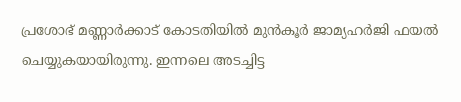പ്രശോഭ് മണ്ണാർക്കാട്‌ കോടതിയിൽ മുൻകൂർ ജാമ്യഹർജി ഫയൽ ചെയ്യുകയായിരുന്നു. ഇന്നലെ അടച്ചിട്ട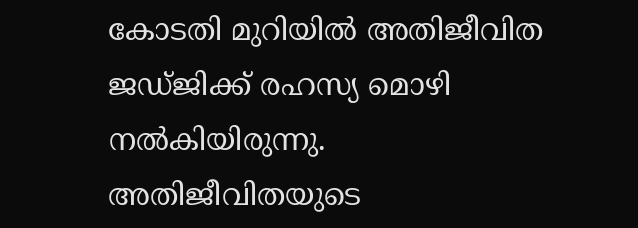കോടതി മുറിയിൽ അതിജീവിത ജഡ്ജിക്ക്‌ രഹസ്യ മൊഴി നൽകിയിരുന്നു. അതിജീവിതയുടെ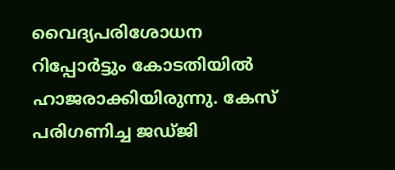വൈദ്യപരിശോധന റിപ്പോർട്ടും കോടതിയിൽ ഹാജരാക്കിയിരുന്നു. കേസ്‌ പരിഗണിച്ച ജഡ്ജി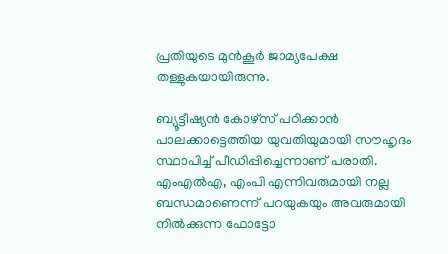പ്രതിയുടെ മുൻകൂർ ജാമ്യപേക്ഷ തള്ളുകയായിരുന്നു.

ബ്യൂട്ടീഷ്യൻ കോഴ്‌സ്‌ പഠിക്കാൻ പാലക്കാട്ടെത്തിയ യുവതിയുമായി സ‍ൗഹൃദം സ്ഥാപിച്ച്‌ പീഡിപ്പിച്ചെന്നാണ്‌ പരാതി. എംഎൽഎ, എംപി എന്നിവരുമായി നല്ല ബന്ധമാണെന്ന്‌ പറയുകയും അവരുമായി നിൽക്കുന്ന ഫോട്ടോ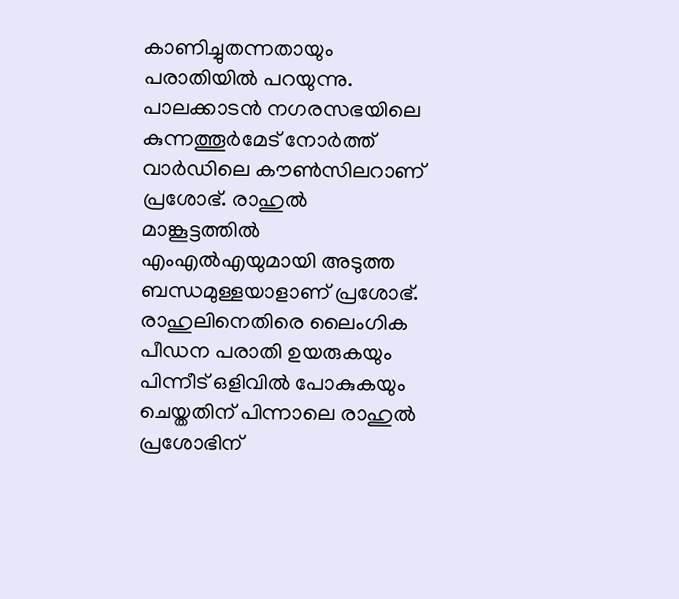കാണിച്ചുതന്നതായും പരാതിയിൽ പറയുന്നു. പാലക്കാടൻ നഗരസഭയിലെ കുന്നത്തൂർമേട് നോർത്ത് വാർഡിലെ കൗൺസിലറാണ് പ്രശോഭ്. രാഹുൽ മാങ്കൂട്ടത്തിൽ എംഎൽഎയുമായി അടുത്ത ബന്ധമുള്ളയാളാണ് പ്രശോഭ്. രാഹുലിനെതിരെ ലൈംഗിക പീഡന പരാതി ഉയരുകയും പിന്നീട് ഒളിവിൽ പോകുകയും ചെയ്തതിന് പിന്നാലെ രാഹുൽ പ്രശോഭിന്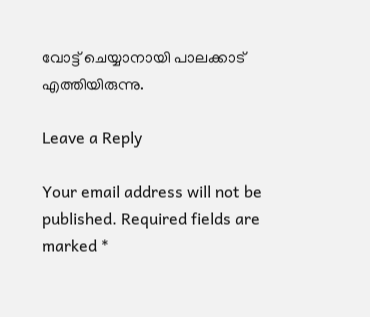വോട്ട് ചെയ്യാനായി പാലക്കാട് എത്തിയിരുന്നു.

Leave a Reply

Your email address will not be published. Required fields are marked *